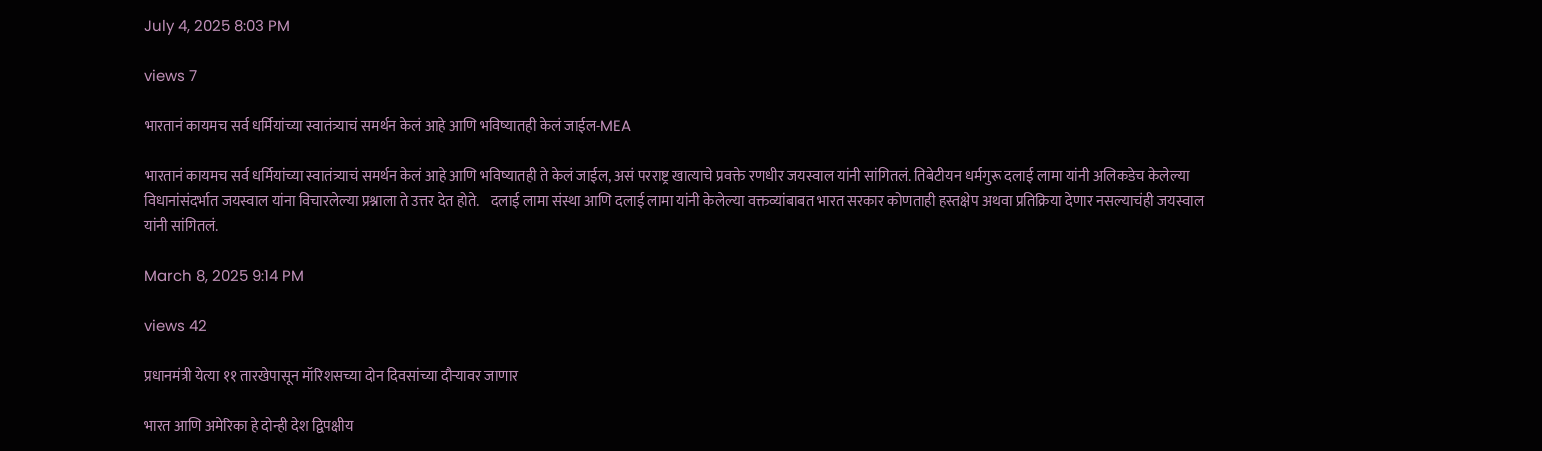July 4, 2025 8:03 PM

views 7

भारतानं कायमच सर्व धर्मियांच्या स्वातंत्र्याचं समर्थन केलं आहे आणि भविष्यातही केलं जाईल-MEA

भारतानं कायमच सर्व धर्मियांच्या स्वातंत्र्याचं समर्थन केलं आहे आणि भविष्यातही ते केलं जाईल, असं परराष्ट्र खात्याचे प्रवक्ते रणधीर जयस्वाल यांनी सांगितलं. तिबेटीयन धर्मगुरू दलाई लामा यांनी अलिकडेच केलेल्या विधानांसंदर्भात जयस्वाल यांना विचारलेल्या प्रश्नाला ते उत्तर देत होते.    दलाई लामा संस्था आणि दलाई लामा यांनी केलेल्या वक्तव्यांबाबत भारत सरकार कोणताही हस्तक्षेप अथवा प्रतिक्रिया देणार नसल्याचंही जयस्वाल यांनी सांगितलं.

March 8, 2025 9:14 PM

views 42

प्रधानमंत्री येत्या ११ तारखेपासून मॉरिशसच्या दोन दिवसांच्या दौऱ्यावर जाणार

भारत आणि अमेरिका हे दोन्ही देश द्विपक्षीय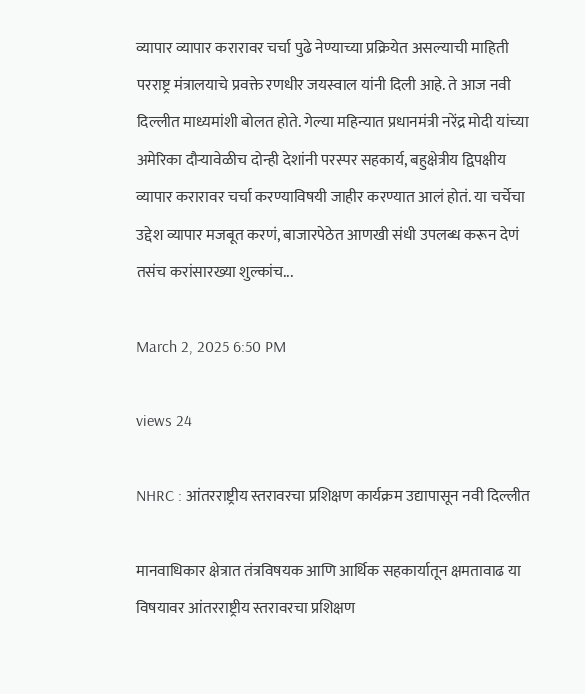व्यापार व्यापार करारावर चर्चा पुढे नेण्याच्या प्रक्रियेत असल्याची माहिती परराष्ट्र मंत्रालयाचे प्रवक्ते रणधीर जयस्वाल यांनी दिली आहे. ते आज नवी दिल्लीत माध्यमांशी बोलत होते. गेल्या महिन्यात प्रधानमंत्री नरेंद्र मोदी यांच्या अमेरिका दौऱ्यावेळीच दोन्ही देशांनी परस्पर सहकार्य, बहुक्षेत्रीय द्विपक्षीय व्यापार करारावर चर्चा करण्याविषयी जाहीर करण्यात आलं होतं. या चर्चेचा उद्देश व्यापार मजबूत करणं, बाजारपेठेत आणखी संधी उपलब्ध करून देणं तसंच करांसारख्या शुल्कांच...

March 2, 2025 6:50 PM

views 24

NHRC : आंतरराष्ट्रीय स्तरावरचा प्रशिक्षण कार्यक्रम उद्यापासून नवी दिल्लीत

मानवाधिकार क्षेत्रात तंत्रविषयक आणि आर्थिक सहकार्यातून क्षमतावाढ या विषयावर आंतरराष्ट्रीय स्तरावरचा प्रशिक्षण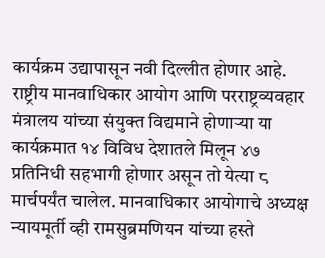कार्यक्रम उद्यापासून नवी दिल्लीत होणार आहे. राष्ट्रीय मानवाधिकार आयोग आणि परराष्ट्रव्यवहार मंत्रालय यांच्या संयुक्त विद्यमाने होणाऱ्या या कार्यक्रमात १४ विविध देशातले मिलून ४७ प्रतिनिधी सहभागी होणार असून तो येत्या ८ मार्चपर्यंत चालेल. मानवाधिकार आयोगाचे अध्यक्ष न्यायमूर्ती व्ही रामसुब्रमणियन यांच्या हस्ते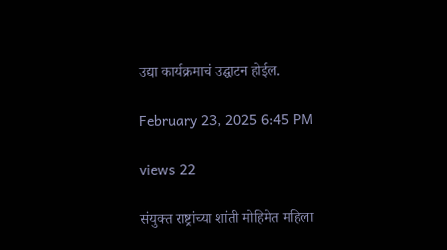उद्या कार्यक्रमाचं उद्घाटन होईल.

February 23, 2025 6:45 PM

views 22

संयुक्त राष्ट्रांच्या शांती मोहिमेत महिला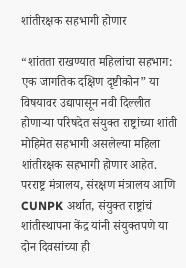शांतीरक्षक सहभागी होणार

“शांतता राखण्यात महिलांचा सहभाग: एक जागतिक दक्षिण दृष्टीकोन” या विषयावर उद्यापासून नवी दिल्लीत होणाऱ्या परिषदेत संयुक्त राष्ट्रांच्या शांती मोहिमेत सहभागी असलेल्या महिला शांतीरक्षक सहभागी होणार आहेत. परराष्ट्र मंत्रालय, संरक्षण मंत्रालय आणि CUNPK अर्थात, संयुक्त राष्ट्रांचं शांतीस्थापना केंद्र यांनी संयुक्तपणे या दोन दिवसांच्या ही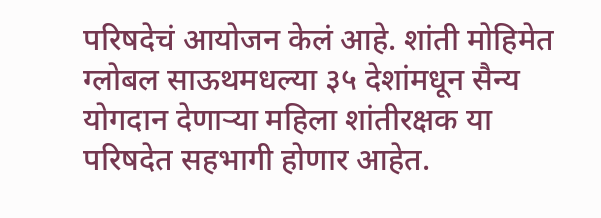परिषदेचं आयोजन केलं आहे. शांती मोहिमेत ग्लोबल साऊथमधल्या ३५ देशांमधून सैन्य योगदान देणाऱ्या महिला शांतीरक्षक या परिषदेत सहभागी होणार आहेत.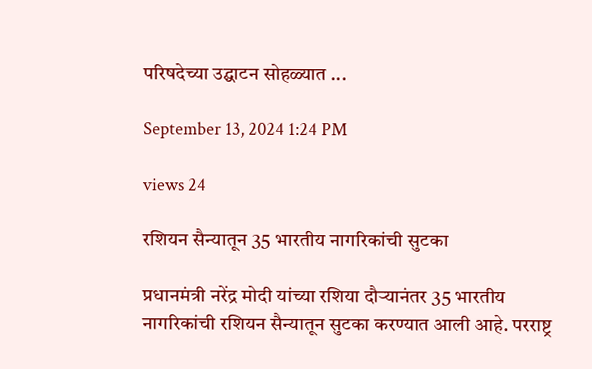परिषदेच्या उद्घाटन सोहळ्यात ...

September 13, 2024 1:24 PM

views 24

रशियन सैन्यातून 35 भारतीय नागरिकांची सुटका

प्रधानमंत्री नरेंद्र मोदी यांच्या रशिया दौऱ्यानंतर 35 भारतीय नागरिकांची रशियन सैन्यातून सुटका करण्यात आली आहे. परराष्ट्र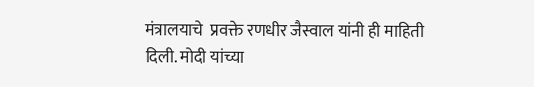मंत्रालयाचे  प्रवक्ते रणधीर जैस्वाल यांनी ही माहिती दिली. मोदी यांच्या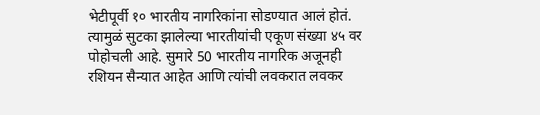भेटीपूर्वी १० भारतीय नागरिकांना सोडण्यात आलं होतं. त्यामुळं सुटका झालेल्या भारतीयांची एकूण संख्या ४५ वर पोहोचली आहे. सुमारे 50 भारतीय नागरिक अजूनही रशियन सैन्यात आहेत आणि त्यांची लवकरात लवकर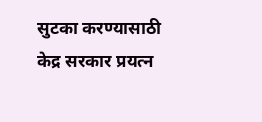सुटका करण्यासाठी केद्र सरकार प्रयत्न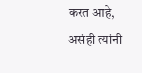करत आहे, असंही त्यांनी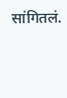सांगितलं.